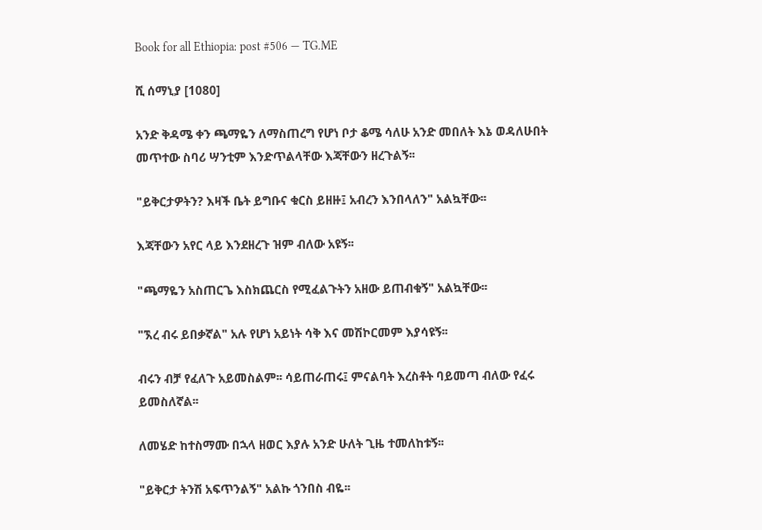Book for all Ethiopia: post #506 — TG.ME

ሺ ሰማኒያ [1080]

አንድ ቅዳሜ ቀን ጫማዬን ለማስጠረግ የሆነ ቦታ ቆሜ ሳለሁ አንድ መበለት እኔ ወዳለሁበት መጥተው ስባሪ ሣንቲም እንድጥልላቸው እጃቸውን ዘረጉልኝ፡፡

"ይቅርታዎትን? እዛች ቤት ይግቡና ቁርስ ይዘዙ፤ አብረን እንበላለን" አልኳቸው፡፡

እጃቸውን አየር ላይ እንደዘረጉ ዝም ብለው አዩኝ፡፡

"ጫማዬን አስጠርጌ እስክጨርስ የሚፈልጉትን አዘው ይጠብቁኝ" አልኳቸው፡፡

"ኧረ ብሩ ይበቃኛል" አሉ የሆነ አይነት ሳቅ እና መሽኮርመም እያሳዩኝ፡፡

ብሩን ብቻ የፈለጉ አይመስልም፡፡ ሳይጠራጠሩ፤ ምናልባት እረስቶት ባይመጣ ብለው የፈሩ ይመስለኛል፡፡

ለመሄድ ከተስማሙ በኋላ ዘወር እያሉ አንድ ሁለት ጊዜ ተመለከቱኝ፡፡

"ይቅርታ ትንሽ አፍጥንልኝ" አልኩ ጎንበስ ብዬ፡፡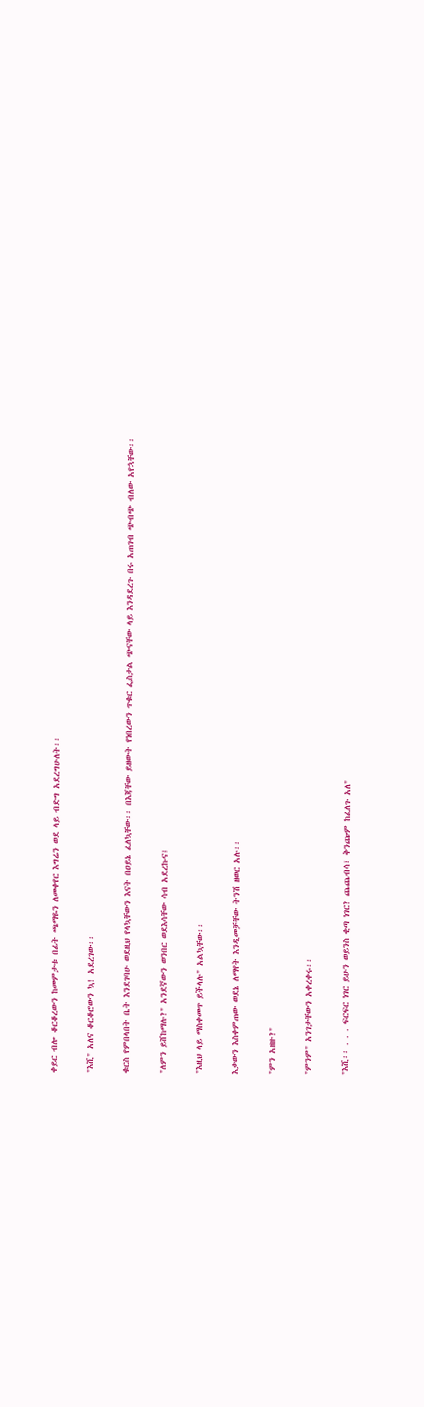ቀይር ብሎ ቆርቆረውን ከመምታቱ በፊት ጫማዬን ለመቀየር እግሬን ወደ ላይ ብድግ አደረግሁለት፡፡

"እሺ" አለና ቆርቆሮውን ኳ! አደረገው፡፡

ቁርስ የምበላበት ቤት እንደገባሁ ወደዚህ የላኳቸውን እናት በዐይኔ ፈለኳቸው፡፡ በእጃቸው ይዘውት የነበረውን ጥቁር ፌስታል ጭናቸው ላይ እንዳደረጉ በሩ አጠገብ ጭብጭ ብለው አየኋቸው፡፡

"ለምን ይሸከማሉ?" አንደኛውን ወንበር ወደእሳቸው ሳብ አደረኩና፤

"እዚህ ላይ ማስቀመጥ ይችላሉ" አልኳቸው፡፡

እቃውን እስቀምጠው ወደኔ ለማየት እንዲመቻቸው ትንሽ ዘወር አሉ፡፡

"ምን አዘዙ?"

"ምንም" አንገታቸውን አቀረቀሩ፡፡

"እሺ፡፡ . . . ፍርፍር ነገር ይሁን ወይንስ ቂጣ ነገር? ጨጨብሳ፣ ቅንጬም ከፈለጉ አለ"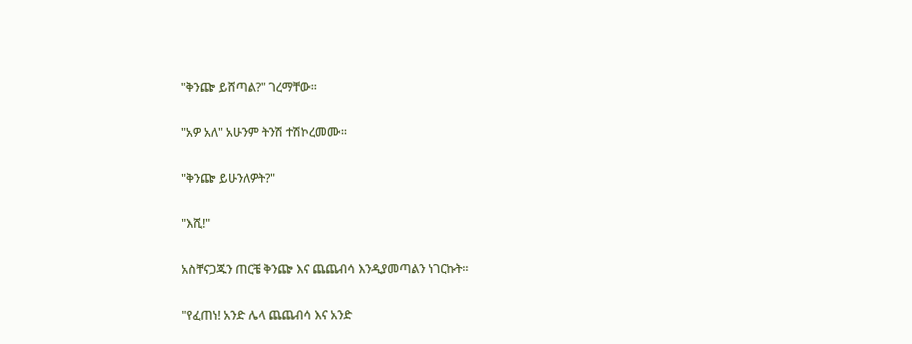"ቅንጬ ይሸጣል?" ገረማቸው፡፡

"አዎ አለ" አሁንም ትንሽ ተሽኮረመሙ፡፡

"ቅንጬ ይሁንለዎት?"

"እሺ!"

አስቸናጋጁን ጠርቼ ቅንጬ እና ጨጨብሳ እንዲያመጣልን ነገርኩት፡፡

"የፈጠነ! አንድ ሌላ ጨጨብሳ እና አንድ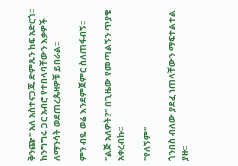ቅንጬ" አለ አስተናጋጁ ድምጹን ከፍ አድርጎ፡፡ ከንግግሩ ጋር አብሮ የተበላባቸውን እቃዎች ለማንሳት ወደጠረጴዛዎቹ ይበራል፡፡

ምን ብዬ ወሬ እንደምጀምር ስለጠፋብኝ፡፡

"ልጅ አለዎት?" በጊዜው የመጣልኝን ጥያቄ አቀረብኩ፡፡

"የለኝም"

ጎንበስ ብለው ያደፈ ነጠላቸውን ማፍተልተል ያዙ፡፡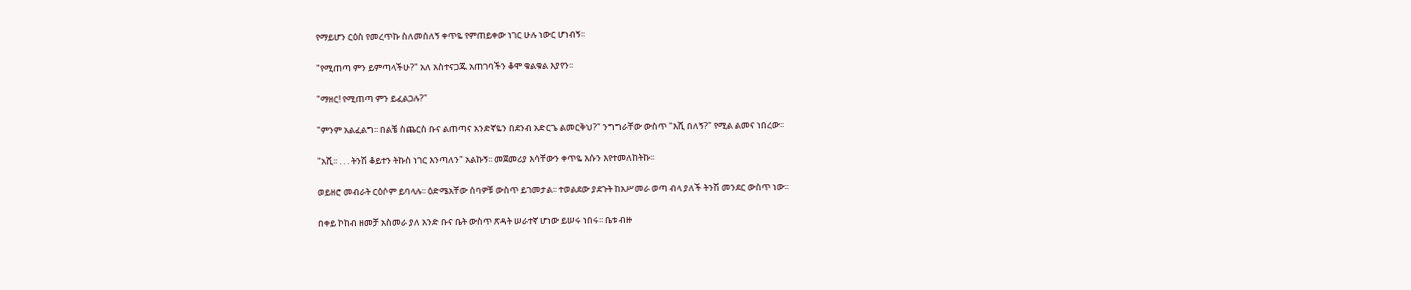የማይሆን ርዕስ የመረጥኩ ስለመሰለኝ ቀጥዬ የምጠይቀው ነገር ሁሉ ነውር ሆነብኝ፡፡

"የሚጠጣ ምን ይምጣላችሁ?" አለ አስተናጋጁ አጠገባችን ቆሞ ቁልቁል እያየን፡፡

"ማዘር! የሚጠጣ ምን ይፈልጋሉ?"

"ምንም አልፈልግ፡፡ በልቼ ስጨርስ ቡና ልጠጣና አንድኛዬን በደንብ አድርጌ ልመርቅህ?" ንግግራቸው ውስጥ "እሺ በለኝ?" የሚል ልመና ነበረው፡፡

"አሺ፡፡ . . . ትንሽ ቆይተን ትኩስ ነገር እንጣለን" አልኩኝ፡፡ መጀመሪያ እሳቸውን ቀጥዬ እሱን እየተመለከትኩ፡፡

ወይዘሮ መብራት ርዕሶም ይባላሉ፡፡ ዕድሜአቸው ሰባዎቹ ውስጥ ይገመታል፡፡ ተወልደው ያደጉት ከአሥመራ ወጣ ብላ ያለች ትንሽ መንደር ውስጥ ነው፡፡

በቀይ ኮከብ ዘመቻ አስመራ ያለ አንድ ቡና ቤት ውስጥ ጽዳት ሠራተኛ ሆነው ይሠሩ ነበሩ፡፡ ቤቱ ብዙ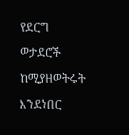የደርግ ወታደሮች ከሚያዘወትሩት እንደነበር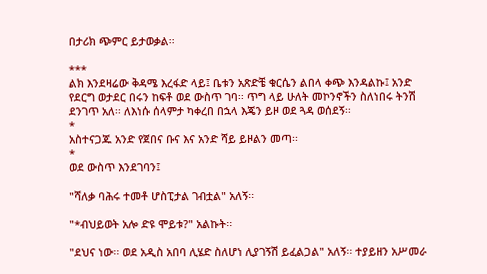በታሪክ ጭምር ይታወቃል፡፡

***
ልክ እንደዛሬው ቅዳሜ እረፋድ ላይ፤ ቤቱን አጽድቼ ቁርሴን ልበላ ቀጭ እንዳልኩ፤ አንድ የደርግ ወታደር በሩን ከፍቶ ወደ ውስጥ ገባ፡፡ ጥግ ላይ ሁለት መኮንኖችን ስለነበሩ ትንሽ ደንገጥ አለ፡፡ ለእነሱ ሰላምታ ካቀረበ በኋላ እጄን ይዞ ወደ ጓዳ ወሰደኝ፡፡
*
አስተናጋጁ አንድ የጀበና ቡና እና አንድ ሻይ ይዞልን መጣ፡፡
*
ወደ ውስጥ እንደገባን፤

"ሻለቃ ባሕሩ ተመቶ ሆስፒታል ገብቷል" አለኝ፡፡

"*ብህይወት አሎ ድዩ ሞይቱ?" አልኩት፡፡

"ደህና ነው፡፡ ወደ አዲስ አበባ ሊሄድ ስለሆነ ሊያገኝሽ ይፈልጋል" አለኝ፡፡ ተያይዘን አሥመራ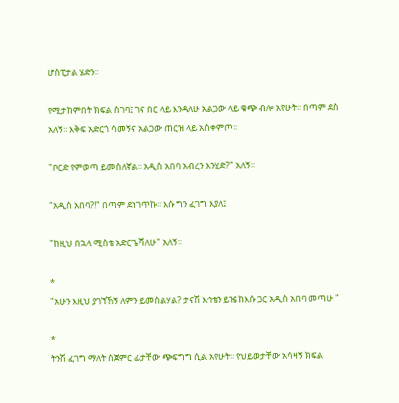ሆስፒታል ሄድን፡፡

የሚታከምበት ክፍል ስገባ፤ ገና በር ላይ እንዳለሁ አልጋው ላይ ቁጭ ብሎ አየሁት፡፡ በጣም ደስ አለኝ፡፡ እቅፍ አድርጎ ሳመኝና አልጋው ጠርዝ ላይ አስቀምጦ፡፡

"ቦርድ የምወጣ ይመስለኛል፡፡ አዲስ አበባ አብረን እንሂድ?" አለኝ፡፡

"አዲስ አበባ?!" በጣም ደነገጥኩ፡፡ እሱ ግን ፈገግ እያለ፤

"ከዚህ በኋላ ሚስቴ አድርጌሻለሁ" አለኝ፡፡

*
"አሁን እዚህ ያገኘኸኝ ለምን ይመስልሃል? ታናሽ እኅቴን ይዤ ከእሱ ጋር አዲስ አበባ መጣሁ "

*
ትንሽ ፈገግ ማለት ስጀምር ፊታቸው ጭፍግግ ሲል አየሁት፡፡ የህይወታቸው አሳዛኝ ክፍል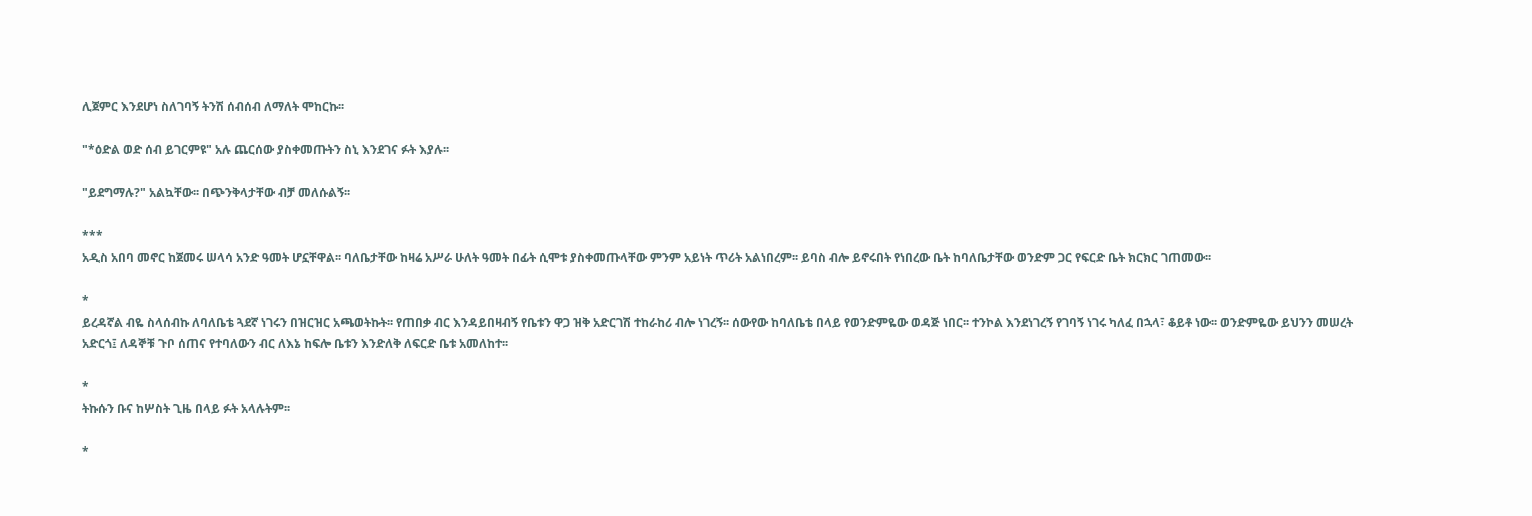ሊጀምር እንደሆነ ስለገባኝ ትንሽ ሰብሰብ ለማለት ሞከርኩ፡፡

"*ዕድል ወድ ሰብ ይገርምዩ" አሉ ጨርሰው ያስቀመጡትን ስኒ እንደገና ፉት እያሉ፡፡

"ይደግማሉ?" አልኳቸው፡፡ በጭንቅላታቸው ብቻ መለሱልኝ፡፡

***
አዲስ አበባ መኖር ከጀመሩ ሠላሳ አንድ ዓመት ሆኗቸዋል፡፡ ባለቤታቸው ከዛሬ አሥራ ሁለት ዓመት በፊት ሲሞቱ ያስቀመጡላቸው ምንም አይነት ጥሪት አልነበረም፡፡ ይባስ ብሎ ይኖሩበት የነበረው ቤት ከባለቤታቸው ወንድም ጋር የፍርድ ቤት ክርክር ገጠመው፡፡

*
ይረዳኛል ብዬ ስላሰብኩ ለባለቤቴ ጓደኛ ነገሩን በዝርዝር አጫወትኩት፡፡ የጠበቃ ብር እንዳይበዛብኝ የቤቱን ዋጋ ዝቅ አድርገሽ ተከራከሪ ብሎ ነገረኝ፡፡ ሰውየው ከባለቤቴ በላይ የወንድምዬው ወዳጅ ነበር፡፡ ተንኮል እንደነገረኝ የገባኝ ነገሩ ካለፈ በኋላ፣ ቆይቶ ነው፡፡ ወንድምዬው ይህንን መሠረት አድርጎ፤ ለዳኞቹ ጉቦ ሰጠና የተባለውን ብር ለእኔ ከፍሎ ቤቱን እንድለቅ ለፍርድ ቤቱ አመለከተ፡፡

*
ትኩሱን ቡና ከሦስት ጊዜ በላይ ፉት አላሉትም፡፡

*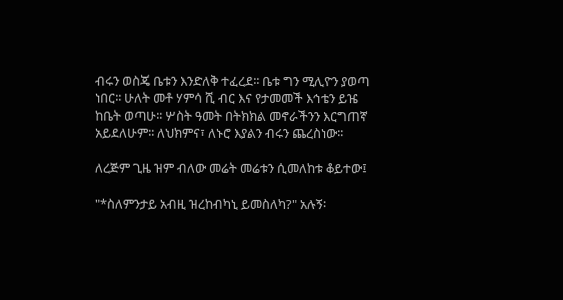ብሩን ወስጄ ቤቱን እንድለቅ ተፈረደ፡፡ ቤቱ ግን ሚሊዮን ያወጣ ነበር፡፡ ሁለት መቶ ሃምሳ ሺ ብር እና የታመመች እኅቴን ይዤ ከቤት ወጣሁ፡፡ ሦስት ዓመት በትክክል መኖራችንን እርግጠኛ አይደለሁም፡፡ ለህክምና፣ ለኑሮ እያልን ብሩን ጨረስነው፡፡

ለረጅም ጊዜ ዝም ብለው መሬት መሬቱን ሲመለከቱ ቆይተው፤

"*ስለምንታይ አብዚ ዝረከብካኒ ይመስለካ?" አሉኝ፡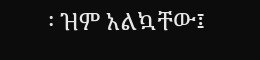፡ ዝም አልኳቸው፤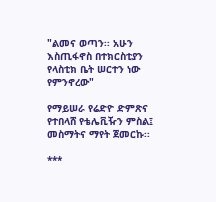"ልመና ወጣን፡፡ አሁን እስጢፋኖስ በተክርስቲያን የላስቲክ ቤት ሠርተን ነው የምንኖረው"

የማይሠራ የሬድዮ ድምጽና የተበላሸ የቴሌቪዥን ምስል፤ መስማትና ማየት ጀመርኩ፡፡

***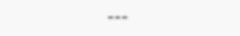---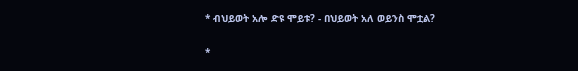* ብህይወት አሎ ድዩ ሞይቱ? - በህይወት አለ ወይንስ ሞቷል?

*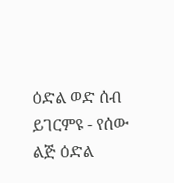ዕድል ወድ ሰብ ይገርምዩ - የሰው ልጅ ዕድል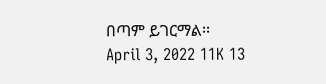በጣም ይገርማል፡፡
April 3, 2022 11K 13